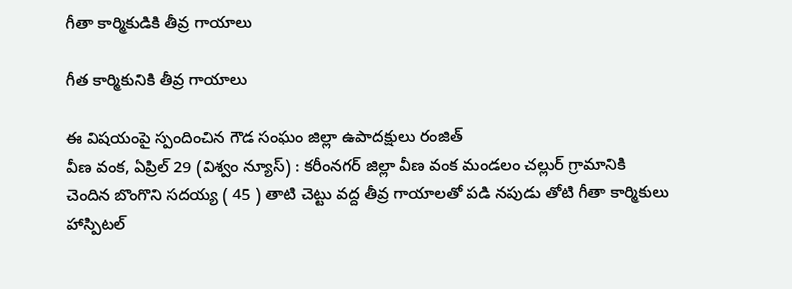గీతా కార్మికుడికి తీవ్ర గాయాలు

గీత కార్మికునికి తీవ్ర గాయాలు

ఈ విషయంపై స్పందించిన గౌడ సంఘం జిల్లా ఉపాదక్షులు రంజిత్
వీణ వంక, ఏప్రిల్ 29 (విశ్వం న్యూస్) : కరీంనగర్ జిల్లా వీణ వంక మండలం చల్లుర్ గ్రామానికి చెందిన బొంగొని సదయ్య ( 45 ) తాటి చెట్టు వద్ద తీవ్ర గాయాలతో పడి నపుడు తోటి గీతా కార్మికులు హాస్పిటల్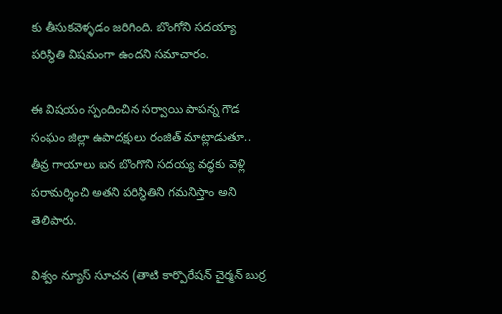కు తీసుకవెళ్ళడం జరిగింది. బొంగోని సదయ్యా పరిస్థితి విషమంగా ఉందని సమాచారం.

ఈ విషయం స్పందించిన సర్వాయి పాపన్న గౌడ సంఘం జిల్లా ఉపాదక్షులు రంజిత్ మాట్లాడుతూ.. తీవ్ర గాయాలు ఐన బొంగొని సదయ్య వద్ధకు వెళ్లి పరామర్శించి అతని పరిస్థితిని గమనిస్తాం అని తెలిపారు.

విశ్వం న్యూస్ సూచన (తాటి కార్పొరేషన్ చైర్మన్ బుర్ర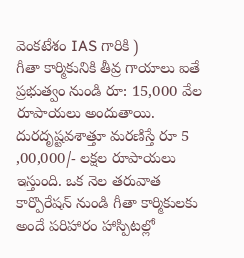వెంకటేశం IAS గారికి )
గీతా కార్మికునికి తీవ్ర గాయాలు ఐతే ప్రభుత్వం నుండి రూ: 15,000 వేల రూపాయలు అందుతాయి.
దురదృష్టవశాత్తూ మరణిస్తే రూ 5 ,00,000/- లక్షల రూపాయలు ఇస్తుంది. ఒక నెల తరువాత కార్పొరేషన్ నుండి గీతా కార్మికులకు అందే పరిహారం హాస్పిటల్లో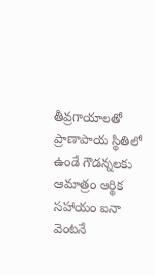తీవ్రగాయాలతో ప్రాణాపాయ స్థితిలో ఉండే గౌడన్నలకు ఆమాత్రం ఆర్థిక సహాయం ఐనా వెంటనే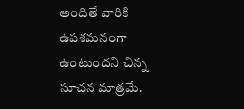అందితే వారికి ఉపశమనంగా ఉంటుందని చిన్న సూచన మాత్రమే.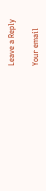Leave a Reply

Your email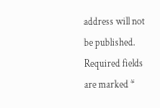address will not be published. Required fields are marked *